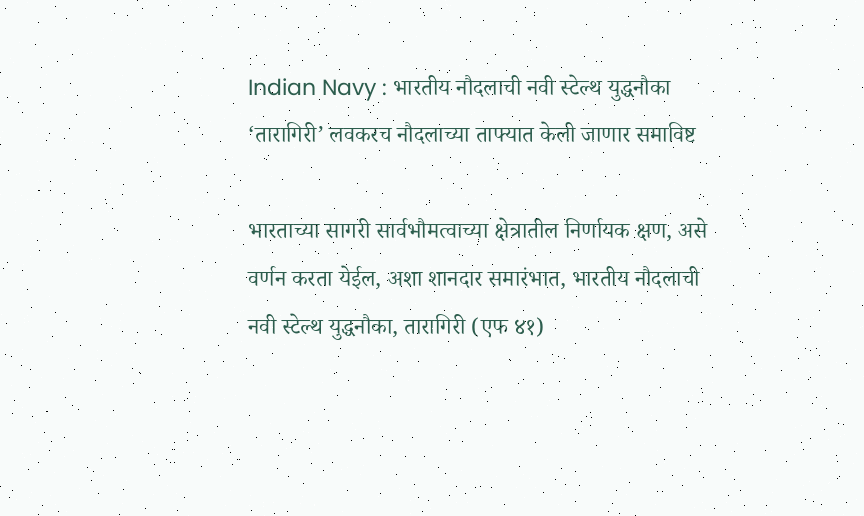Indian Navy : भारतीय नौदलाची नवी स्टेल्थ युद्धनौका ‘तारागिरी’ लवकरच नौदलाच्या ताफ्यात केली जाणार समाविष्ट

भारताच्या सागरी सार्वभौमत्वाच्या क्षेत्रातील निर्णायक क्षण, असे वर्णन करता येईल, अशा शानदार समारंभात, भारतीय नौदलाची नवी स्टेल्थ युद्धनौका, तारागिरी (एफ ४१)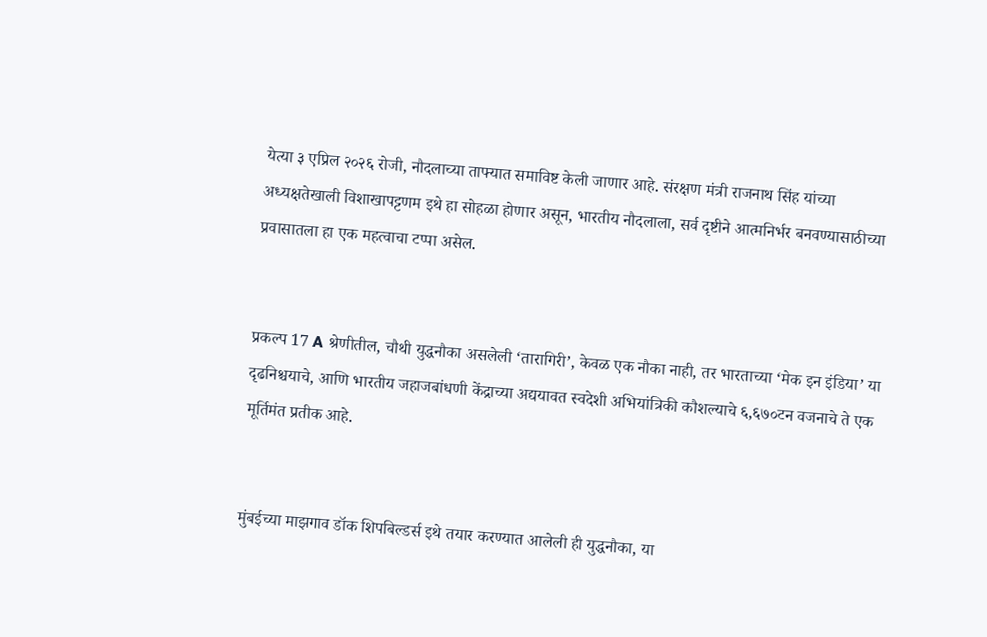येत्या ३ एप्रिल २०२६ रोजी, नौदलाच्या ताफ्यात समाविष्ट केली जाणार आहे. संरक्षण मंत्री राजनाथ सिंह यांच्या अध्यक्षतेखाली विशाखापट्टणम इथे हा सोहळा होणार असून, भारतीय नौदलाला, सर्व दृष्टीने आत्मनिर्भर बनवण्यासाठीच्या प्रवासातला हा एक महत्वाचा टप्पा असेल.


प्रकल्प 17 A श्रेणीतील, चौथी युद्धनौका असलेली ‘तारागिरी’, केवळ एक नौका नाही, तर भारताच्या ‘मेक इन इंडिया’ या दृढनिश्चयाचे, आणि भारतीय जहाजबांधणी केंद्राच्या अद्ययावत स्वदेशी अभियांत्रिकी कौशल्याचे ६,६७०टन वजनाचे ते एक मूर्तिमंत प्रतीक आहे.


मुंबईच्या माझगाव डॉक शिपबिल्डर्स इथे तयार करण्यात आलेली ही युद्धनौका, या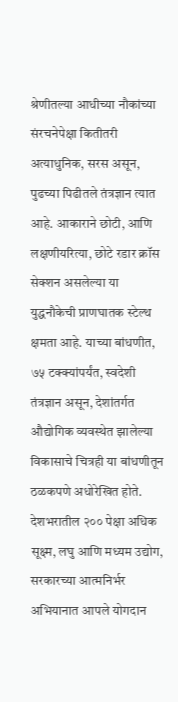श्रेणीतल्या आधीच्या नौकांच्या संरचनेपेक्षा कितीतरी अत्याधुनिक, सरस असून, पुढच्या पिढीतले तंत्रज्ञान त्यात आहे. आकाराने छोटी, आणि लक्षणीयरित्या, छोटे रडार क्रॉस सेक्शन असलेल्या या युद्धनौकेची प्राणघातक स्टेल्थ क्षमता आहे. याच्या बांधणीत, ७५ टक्क्यांपर्यंत, स्वदेशी तंत्रज्ञान असून, देशांतर्गत औद्योगिक व्यवस्थेत झालेल्या विकासाचे चित्रही या बांधणीतून ठळकपणे अधोरेखित होते. देशभरातील २०० पेक्षा अधिक सूक्ष्म, लघु आणि मध्यम उद्योग, सरकारच्या आत्मनिर्भर अभियानात आपले योगदान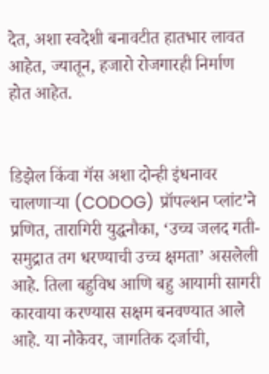देत, अशा स्वदेशी बनावटीत हातभार लावत आहेत, ज्यातून, हजारो रोजगारही निर्माण होत आहेत.


डिझेल किंवा गॅस अशा दोन्ही इंधनावर चालणाऱ्या (CODOG) प्रॉपल्शन प्लांट’ने प्रणित, तारागिरी युद्धनौका, ‘उच्च जलद गती- समुद्रात तग धरण्याची उच्च क्षमता’ असलेली आहे. तिला बहुविध आणि बहु आयामी सागरी कारवाया करण्यास सक्षम बनवण्यात आले आहे. या नौकेवर, जागतिक दर्जाची,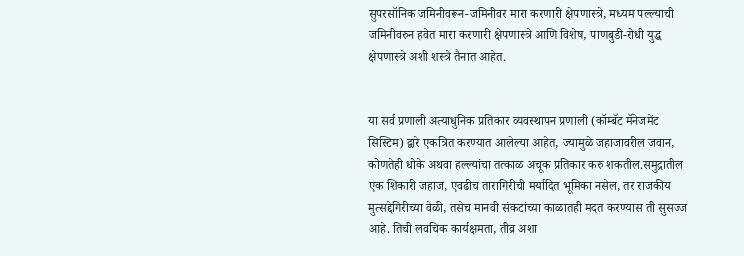सुपरसॉनिक जमिनीवरून-जमिनीवर मारा करणारी क्षेपणास्त्रे, मध्यम पल्ल्याची जमिनीवरुन हवेत मारा करणारी क्षेपणास्त्रे आणि विशेष, पाणबुडी-रोधी युद्ध क्षेपणास्त्रे अशी शस्त्रे तैनात आहेत.


या सर्व प्रणाली अत्याधुनिक प्रतिकार व्यवस्थापन प्रणाली (कॉम्बॅट मॅनेजमेंट सिस्टिम) द्वारे एकत्रित करण्यात आलेल्या आहेत, ज्यामुळे जहाजावरील जवान, कोणतेही धोके अथवा हल्ल्यांचा तत्काळ अचूक प्रतिकार करु शकतील.समुद्रातील एक शिकारी जहाज, एवढीच तारागिरीची मर्यादित भूमिका नसेल, तर राजकीय मुत्सद्देगिरीच्या वेळी, तसेच मानवी संकटांच्या काळातही मदत करण्यास ती सुसज्ज आहे. तिची लवचिक कार्यक्षमता, तीव्र अशा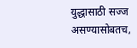युद्धासाठी सज्ज असण्यासोबतच,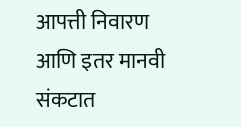आपत्ती निवारण आणि इतर मानवी संकटात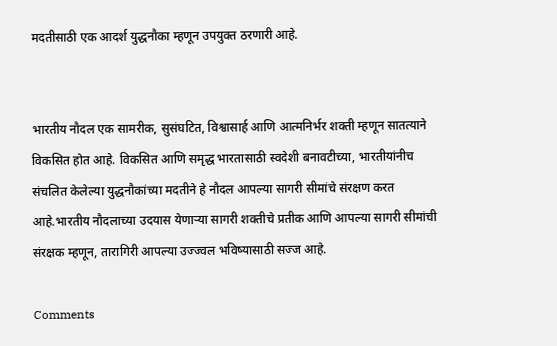मदतीसाठी एक आदर्श युद्धनौका म्हणून उपयुक्त ठरणारी आहे.


भारतीय नौदल एक सामरीक, सुसंघटित, विश्वासार्ह आणि आत्मनिर्भर शक्ती म्हणून सातत्याने विकसित होत आहे. विकसित आणि समृद्ध भारतासाठी स्वदेशी बनावटीच्या, भारतीयांनीच संचलित केलेल्या युद्धनौकांच्या मदतीने हे नौदल आपल्या सागरी सीमांचे संरक्षण करत आहे.भारतीय नौदलाच्या उदयास येणाऱ्या सागरी शक्तीचे प्रतीक आणि आपल्या सागरी सीमांची संरक्षक म्हणून, तारागिरी आपल्या उज्ज्वल भविष्यासाठी सज्ज आहे.

Comments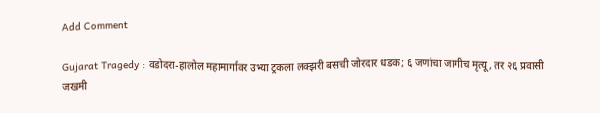Add Comment

Gujarat Tragedy : वडोदरा-हालोल महामार्गावर उभ्या ट्रकला लक्झरी बसची जोरदार धडक; ६ जणांचा जागीच मृत्यू, तर २६ प्रवासी जखमी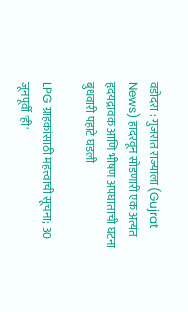वडोदरा : गुजरात राज्याला (Gujrat News) हादरवून सोडणारी एक अत्यंत हृदयद्रावक आणि भीषण अपघाताची घटना बुधवारी पहाटे घडली

LPG ग्राहकांसाठी महत्त्वाची सूचना; 30 जूनपूर्वी 'ही'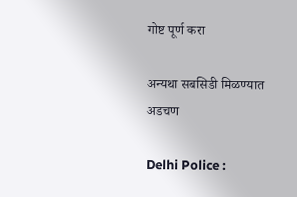गोष्ट पूर्ण करा

अन्यथा सबसिडी मिळण्यात अडचण

Delhi Police :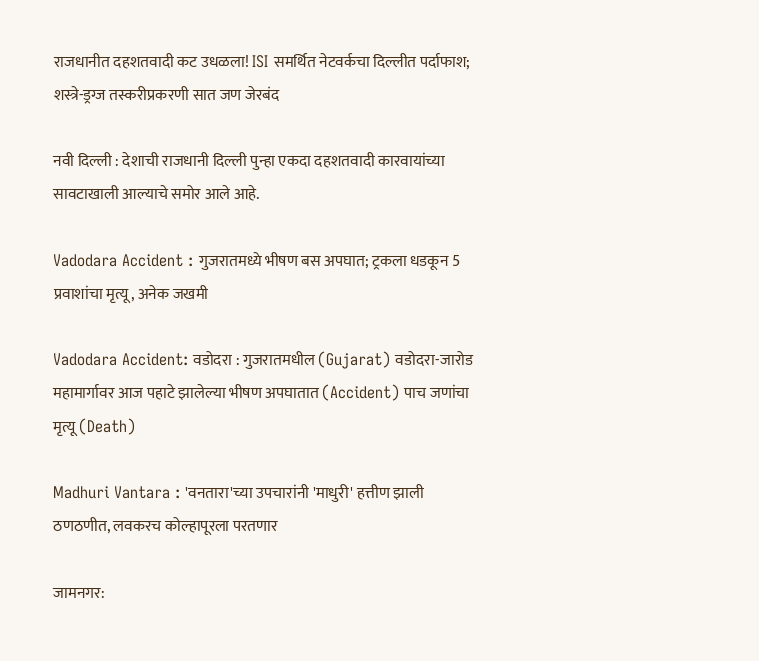राजधानीत दहशतवादी कट उधळला! ISI समर्थित नेटवर्कचा दिल्लीत पर्दाफाश; शस्त्रे-ड्रग्ज तस्करीप्रकरणी सात जण जेरबंद

नवी दिल्ली : देशाची राजधानी दिल्ली पुन्हा एकदा दहशतवादी कारवायांच्या सावटाखाली आल्याचे समोर आले आहे.

Vadodara Accident : गुजरातमध्ये भीषण बस अपघात; ट्रकला धडकून 5 प्रवाशांचा मृत्यू, अनेक जखमी

Vadodara Accident: वडोदरा : गुजरातमधील (Gujarat) वडोदरा-जारोड महामार्गावर आज पहाटे झालेल्या भीषण अपघातात (Accident) पाच जणांचा मृत्यू (Death)

Madhuri Vantara : 'वनतारा'च्या उपचारांनी 'माधुरी' हत्तीण झाली ठणठणीत, लवकरच कोल्हापूरला परतणार

जामनगर: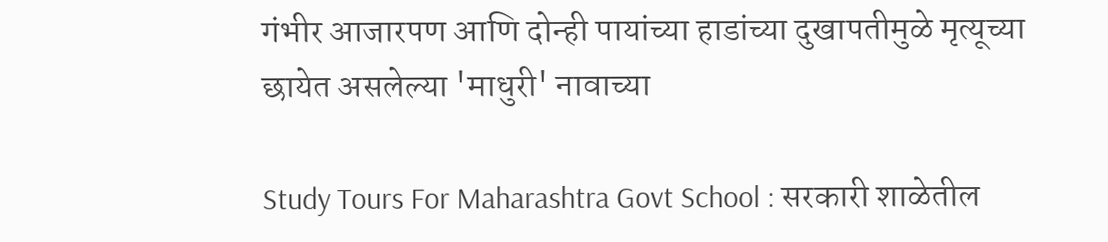गंभीर आजारपण आणि दोन्ही पायांच्या हाडांच्या दुखापतीमुळे मृत्यूच्या छायेत असलेल्या 'माधुरी' नावाच्या

Study Tours For Maharashtra Govt School : सरकारी शाळेतील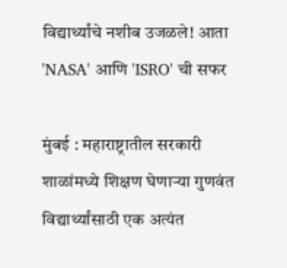विद्यार्थ्यांचे नशीब उजळले! आता 'NASA' आणि 'ISRO' ची सफर

मुंबई : महाराष्ट्रातील सरकारी शाळांमध्ये शिक्षण घेणाऱ्या गुणवंत विद्यार्थ्यांसाठी एक अत्यंत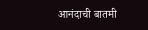आनंदाची बातमी